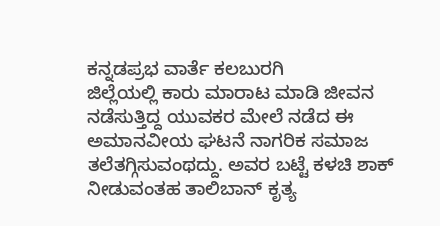ಕನ್ನಡಪ್ರಭ ವಾರ್ತೆ ಕಲಬುರಗಿ
ಜಿಲ್ಲೆಯಲ್ಲಿ ಕಾರು ಮಾರಾಟ ಮಾಡಿ ಜೀವನ ನಡೆಸುತ್ತಿದ್ದ ಯುವಕರ ಮೇಲೆ ನಡೆದ ಈ ಅಮಾನವೀಯ ಘಟನೆ ನಾಗರಿಕ ಸಮಾಜ ತಲೆತಗ್ಗಿಸುವಂಥದ್ದು. ಅವರ ಬಟ್ಟೆ ಕಳಚಿ ಶಾಕ್ ನೀಡುವಂತಹ ತಾಲಿಬಾನ್ ಕೃತ್ಯ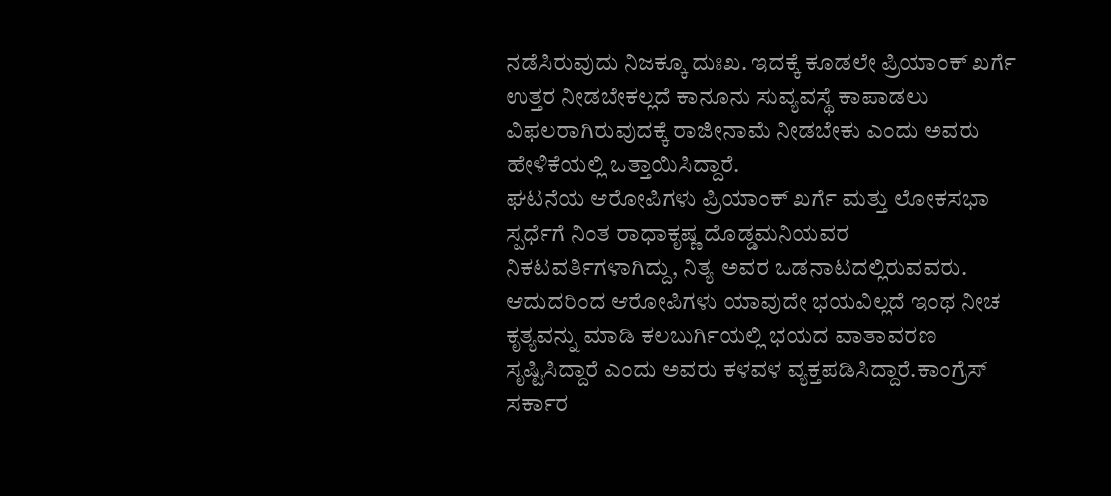ನಡೆಸಿರುವುದು ನಿಜಕ್ಕೂ ದುಃಖ. ಇದಕ್ಕೆ ಕೂಡಲೇ ಪ್ರಿಯಾಂಕ್ ಖರ್ಗೆ ಉತ್ತರ ನೀಡಬೇಕಲ್ಲದೆ ಕಾನೂನು ಸುವ್ಯವಸ್ಥೆ ಕಾಪಾಡಲು ವಿಫಲರಾಗಿರುವುದಕ್ಕೆ ರಾಜೀನಾಮೆ ನೀಡಬೇಕು ಎಂದು ಅವರು ಹೇಳಿಕೆಯಲ್ಲಿ ಒತ್ತಾಯಿಸಿದ್ದಾರೆ.
ಘಟನೆಯ ಆರೋಪಿಗಳು ಪ್ರಿಯಾಂಕ್ ಖರ್ಗೆ ಮತ್ತು ಲೋಕಸಭಾ ಸ್ಪರ್ಧೆಗೆ ನಿಂತ ರಾಧಾಕೃಷ್ಣ ದೊಡ್ಡಮನಿಯವರ ನಿಕಟವರ್ತಿಗಳಾಗಿದ್ದು, ನಿತ್ಯ ಅವರ ಒಡನಾಟದಲ್ಲಿರುವವರು. ಆದುದರಿಂದ ಆರೋಪಿಗಳು ಯಾವುದೇ ಭಯವಿಲ್ಲದೆ ಇಂಥ ನೀಚ ಕೃತ್ಯವನ್ನು ಮಾಡಿ ಕಲಬುರ್ಗಿಯಲ್ಲಿ ಭಯದ ವಾತಾವರಣ ಸೃಷ್ಟಿಸಿದ್ದಾರೆ ಎಂದು ಅವರು ಕಳವಳ ವ್ಯಕ್ತಪಡಿಸಿದ್ದಾರೆ.ಕಾಂಗ್ರೆಸ್ ಸರ್ಕಾರ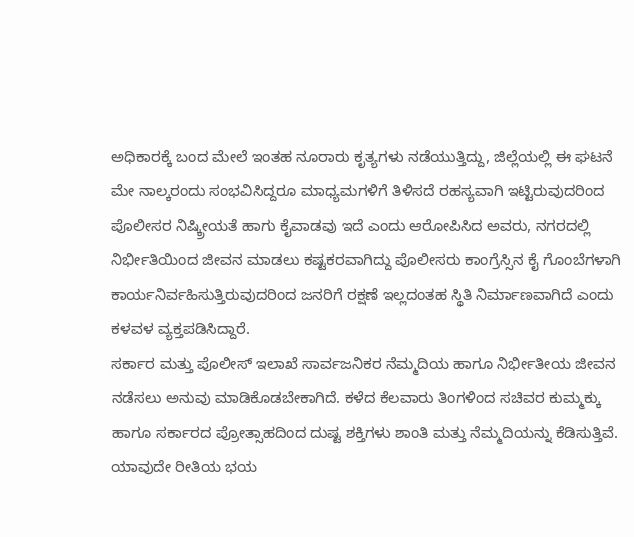ಅಧಿಕಾರಕ್ಕೆ ಬಂದ ಮೇಲೆ ಇಂತಹ ನೂರಾರು ಕೃತ್ಯಗಳು ನಡೆಯುತ್ತಿದ್ದು, ಜಿಲ್ಲೆಯಲ್ಲಿ ಈ ಘಟನೆ ಮೇ ನಾಲ್ಕರಂದು ಸಂಭವಿಸಿದ್ದರೂ ಮಾಧ್ಯಮಗಳಿಗೆ ತಿಳಿಸದೆ ರಹಸ್ಯವಾಗಿ ಇಟ್ಟಿರುವುದರಿಂದ ಪೊಲೀಸರ ನಿಷ್ಕ್ರೀಯತೆ ಹಾಗು ಕೈವಾಡವು ಇದೆ ಎಂದು ಆರೋಪಿಸಿದ ಅವರು, ನಗರದಲ್ಲಿ ನಿರ್ಭೀತಿಯಿಂದ ಜೀವನ ಮಾಡಲು ಕಷ್ಟಕರವಾಗಿದ್ದು ಪೊಲೀಸರು ಕಾಂಗ್ರೆಸ್ಸಿನ ಕೈ ಗೊಂಬೆಗಳಾಗಿ ಕಾರ್ಯನಿರ್ವಹಿಸುತ್ತಿರುವುದರಿಂದ ಜನರಿಗೆ ರಕ್ಷಣೆ ಇಲ್ಲದಂತಹ ಸ್ಥಿತಿ ನಿರ್ಮಾಣವಾಗಿದೆ ಎಂದು ಕಳವಳ ವ್ಯಕ್ತಪಡಿಸಿದ್ದಾರೆ.
ಸರ್ಕಾರ ಮತ್ತು ಪೊಲೀಸ್ ಇಲಾಖೆ ಸಾರ್ವಜನಿಕರ ನೆಮ್ಮದಿಯ ಹಾಗೂ ನಿರ್ಭೀತೀಯ ಜೀವನ ನಡೆಸಲು ಅನುವು ಮಾಡಿಕೊಡಬೇಕಾಗಿದೆ. ಕಳೆದ ಕೆಲವಾರು ತಿಂಗಳಿಂದ ಸಚಿವರ ಕುಮ್ಮಕ್ಕು ಹಾಗೂ ಸರ್ಕಾರದ ಪ್ರೋತ್ಸಾಹದಿಂದ ದುಷ್ಟ ಶಕ್ತಿಗಳು ಶಾಂತಿ ಮತ್ತು ನೆಮ್ಮದಿಯನ್ನು ಕೆಡಿಸುತ್ತಿವೆ. ಯಾವುದೇ ರೀತಿಯ ಭಯ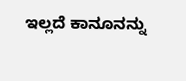ಇಲ್ಲದೆ ಕಾನೂನನ್ನು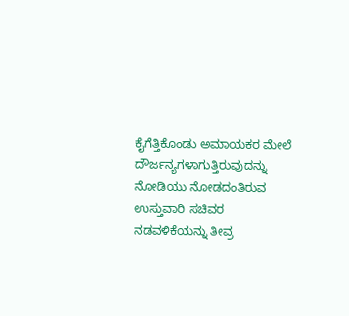ಕೈಗೆತ್ತಿಕೊಂಡು ಅಮಾಯಕರ ಮೇಲೆ ದೌರ್ಜನ್ಯಗಳಾಗುತ್ತಿರುವುದನ್ನು ನೋಡಿಯು ನೋಡದಂತಿರುವ ಉಸ್ತುವಾರಿ ಸಚಿವರ ನಡವಳಿಕೆಯನ್ನು ತೀವ್ರ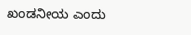ಖಂಡನೀಯ ಎಂದು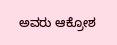ಅವರು ಆಕ್ರೋಶ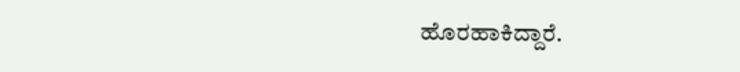ಹೊರಹಾಕಿದ್ದಾರೆ.